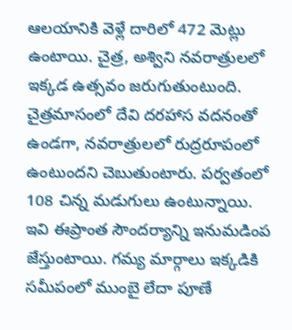ఆలయానికి వెళ్లే దారిలో 472 మెట్లు ఉంటాయి. చైత్ర, అశ్విని నవరాత్రులలో ఇక్కడ ఉత్సవం జరుగుతుంటుంది. చైత్రమాసంలో దేవి దరహాస వదనంతో ఉండగా, నవరాత్రులలో రుద్రరూపంలో ఉంటుందని చెబుతుంటారు. పర్వతంలో 108 చిన్న మడుగులు ఉంటున్నాయి. ఇవి ఈప్రాంత సౌందర్యాన్ని ఇనుమడింప జేస్తుంటాయి. గమ్య మార్గాలు ఇక్కడికి సమీపంలో ముంబై లేదా పూణే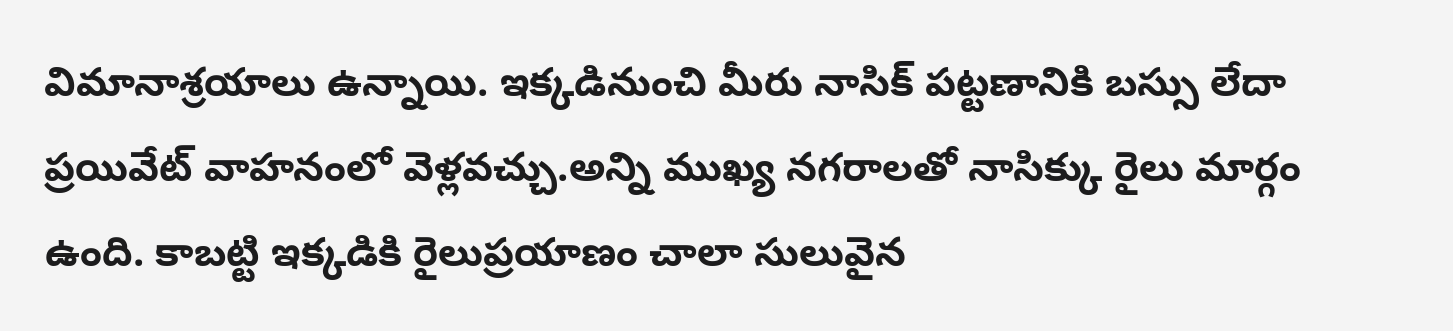విమానాశ్రయాలు ఉన్నాయి. ఇక్కడినుంచి మీరు నాసిక్ పట్టణానికి బస్సు లేదా ప్రయివేట్ వాహనంలో వెళ్లవచ్చు.అన్ని ముఖ్య నగరాలతో నాసిక్కు రైలు మార్గం ఉంది. కాబట్టి ఇక్కడికి రైలుప్రయాణం చాలా సులువైన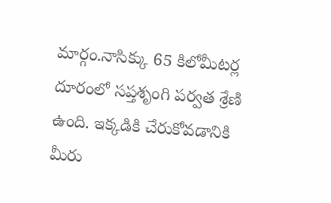మార్గం.నాసిక్కు 65 కిలోమీటర్ల దూరంలో సప్తశృంగి పర్వత శ్రేణి ఉంది. ఇక్కడికి చేరుకోవడానికి మీరు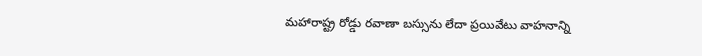మహారాష్ట్ర రోడ్డు రవాణా బస్సును లేదా ప్రయివేటు వాహనాన్ని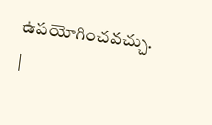ఉపయోగించవచ్చు. |